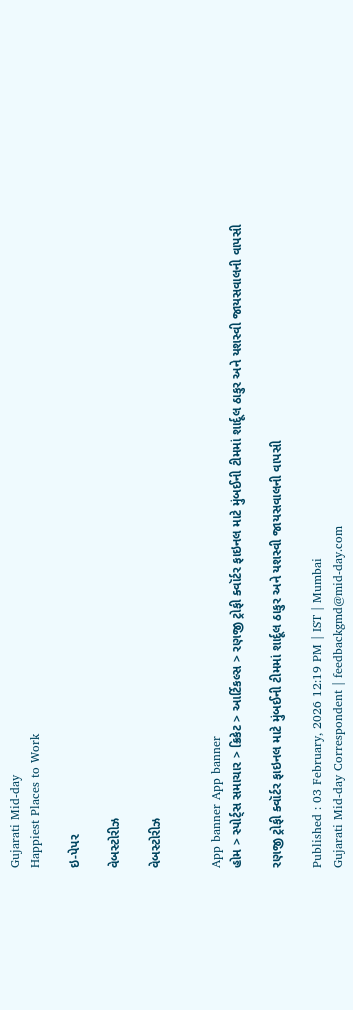Gujarati Mid-day
Happiest Places to Work

ઇ-પેપર

વેબસ્ટોરીઝ

વેબસ્ટોરીઝ


App banner App banner
હોમ > સ્પોર્ટ્સ સમાચાર > ક્રિકેટ > આર્ટિકલ્સ > રણજી ટ્રોફી ક્વૉર્ટર ફાઇનલ માટે મુંબઈની ટીમમાં શાર્દૂલ ઠાકુર અને યશસ્વી જાયસવાલની વાપસી

રણજી ટ્રોફી ક્વૉર્ટર ફાઇનલ માટે મુંબઈની ટીમમાં શાર્દૂલ ઠાકુર અને યશસ્વી જાયસવાલની વાપસી

Published : 03 February, 2026 12:19 PM | IST | Mumbai
Gujarati Mid-day Correspondent | feedbackgmd@mid-day.com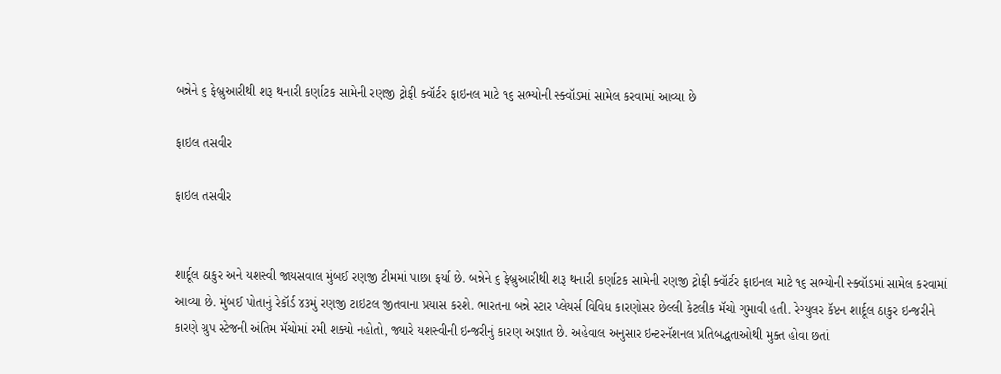બન્નેને ૬ ફેબ્રુઆરીથી શરૂ થનારી કર્ણાટક સામેની રણજી ટ્રોફી ક્વૉર્ટર ફાઇનલ માટે ૧૬ સભ્યોની સ્ક્વૉડમાં સામેલ કરવામાં આવ્યા છે

ફાઇલ તસવીર

ફાઇલ તસવીર


શાર્દૂલ ઠાકુર અને યશસ્વી જાયસવાલ મુંબઈ રણજી ટીમમાં પાછા ફર્યા છે. બન્નેને ૬ ફેબ્રુઆરીથી શરૂ થનારી કર્ણાટક સામેની રણજી ટ્રોફી ક્વૉર્ટર ફાઇનલ માટે ૧૬ સભ્યોની સ્ક્વૉડમાં સામેલ કરવામાં આવ્યા છે. મુંબઈ પોતાનું રેકૉર્ડ ૪૩મું રણજી ટાઇટલ જીતવાના પ્રયાસ કરશે. ભારતના બન્ને સ્ટાર પ્લેયર્સ વિવિધ કારણોસર છેલ્લી કેટલીક મૅચો ગુમાવી હતી. રેગ્યુલર કૅપ્ટન શાર્દૂલ ઠાકુર ઇન્જરીને કારણે ગ્રુપ સ્ટેજની અંતિમ મૅચોમાં રમી શક્યો નહોતો, જ્યારે યશસ્વીની ઇન્જરીનું કારણ અજ્ઞાત છે. અહેવાલ અનુસાર ઇન્ટરનૅશનલ પ્રતિબદ્ધતાઓથી મુક્ત હોવા છતાં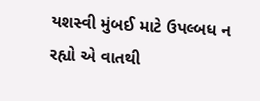યશસ્વી મુંબઈ માટે ઉપલ્બધ ન રહ્યો એ વાતથી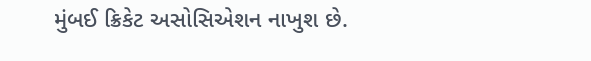મુંબઈ ક્રિકેટ અસોસિએશન નાખુશ છે.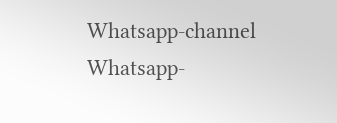Whatsapp-channel Whatsapp-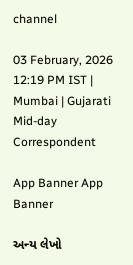channel

03 February, 2026 12:19 PM IST | Mumbai | Gujarati Mid-day Correspondent

App Banner App Banner

અન્ય લેખો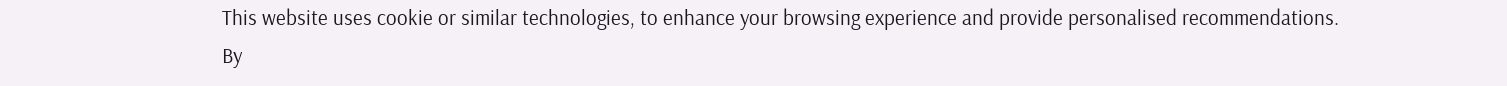This website uses cookie or similar technologies, to enhance your browsing experience and provide personalised recommendations. By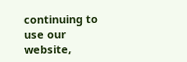continuing to use our website,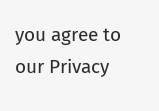you agree to our Privacy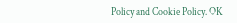Policy and Cookie Policy. OK